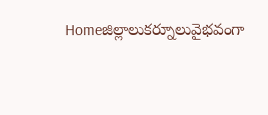Homeజిల్లాలుకర్నూలువైభవంగా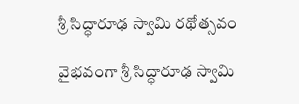శ్రీ సిద్ధారూఢ స్వామి రథోత్సవం

వైభవంగా శ్రీ సిద్ధారూఢ స్వామి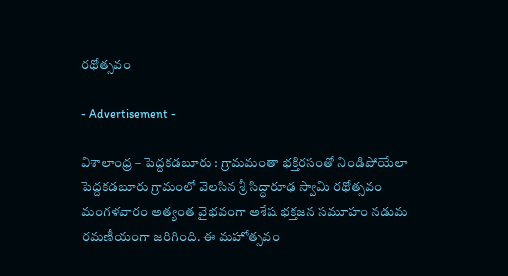రథోత్సవం

- Advertisement -

విశాలాంధ్ర – పెద్దకడబూరు : గ్రామమంతా భక్తిరసంతో నిండిపోయేలా పెద్దకడబూరు గ్రామంలో వెలసిన శ్రీ సిద్ధారూఢ స్వామి రథోత్సవం మంగళవారం అత్యంత వైభవంగా అశేష భక్తజన సమూహం నడుమ రమణీయంగా జరిగింది. ఈ మహోత్సవం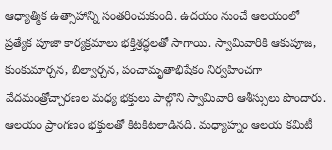ఆధ్యాత్మిక ఉత్సాహాన్ని సంతరించుకుంది. ఉదయం నుంచే ఆలయంలో ప్రత్యేక పూజా కార్యక్రమాలు భక్తిశ్రద్ధలతో సాగాయి. స్వామివారికి ఆకుపూజ, కుంకుమార్చన, బిల్వార్చన, పంచామృతాభిషేకం నిర్వహించగా వేదమంత్రోచ్చారణల మధ్య భక్తులు పాల్గొని స్వామివారి ఆశీస్సులు పొందారు. ఆలయం ప్రాంగణం భక్తులతో కిటకిటలాడినది. మధ్యాహ్నం ఆలయ కమిటీ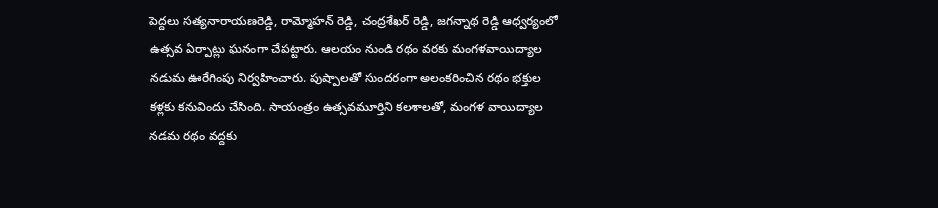పెద్దలు సత్యనారాయణరెడ్డి, రామ్మోహన్ రెడ్డి, చంద్రశేఖర్ రెడ్డి, జగన్నాథ రెడ్డి ఆధ్వర్యంలో ఉత్సవ ఏర్పాట్లు ఘనంగా చేపట్టారు. ఆలయం నుండి రథం వరకు మంగళవాయిద్యాల నడుమ ఊరేగింపు నిర్వహించారు. పుష్పాలతో సుందరంగా అలంకరించిన రథం భక్తుల కళ్లకు కనువిందు చేసింది. సాయంత్రం ఉత్సవమూర్తిని కలశాలతో, మంగళ వాయిద్యాల నడమ రథం వద్దకు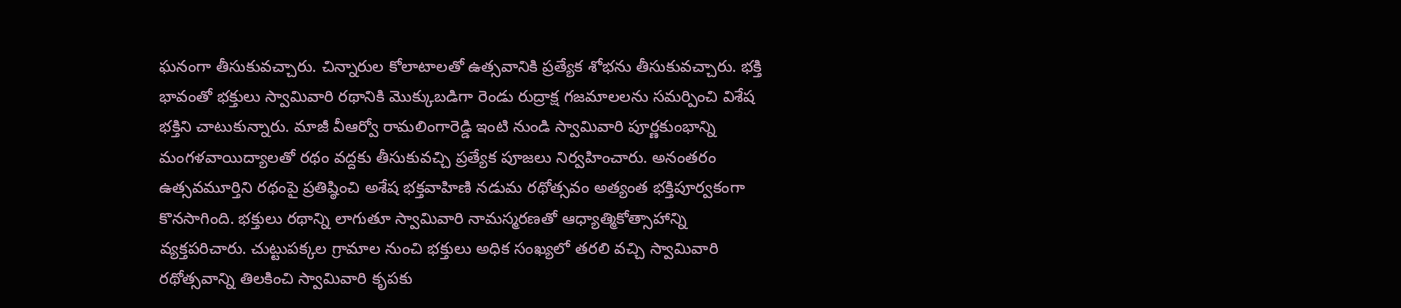ఘనంగా తీసుకువచ్చారు. చిన్నారుల కోలాటాలతో ఉత్సవానికి ప్రత్యేక శోభను తీసుకువచ్చారు. భక్తి భావంతో భక్తులు స్వామివారి రథానికి మొక్కుబడిగా రెండు రుద్రాక్ష గజమాలలను సమర్పించి విశేష భక్తిని చాటుకున్నారు. మాజీ వీఆర్వో రామలింగారెడ్డి ఇంటి నుండి స్వామివారి పూర్ణకుంభాన్ని మంగళవాయిద్యాలతో రథం వద్దకు తీసుకువచ్చి ప్రత్యేక పూజలు నిర్వహించారు. అనంతరం ఉత్సవమూర్తిని రథంపై ప్రతిష్ఠించి అశేష భక్తవాహిణి నడుమ రథోత్సవం అత్యంత భక్తిపూర్వకంగా కొనసాగింది. భక్తులు రథాన్ని లాగుతూ స్వామివారి నామస్మరణతో ఆధ్యాత్మికోత్సాహాన్ని వ్యక్తపరిచారు. చుట్టుపక్కల గ్రామాల నుంచి భక్తులు అధిక సంఖ్యలో తరలి వచ్చి స్వామివారి రథోత్సవాన్ని తిలకించి స్వామివారి కృపకు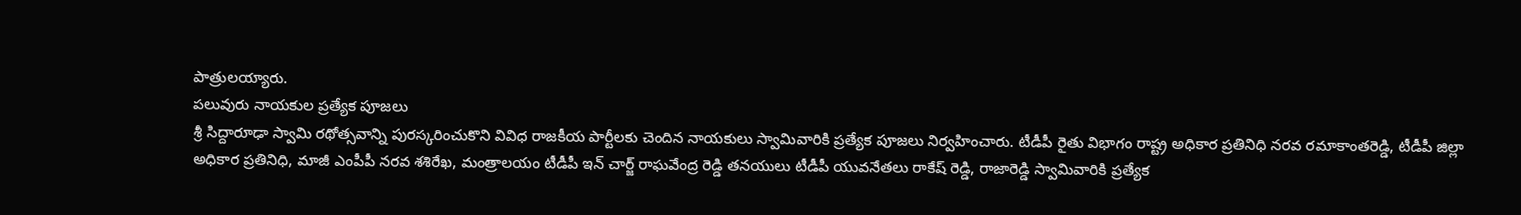పాత్రులయ్యారు.
పలువురు నాయకుల ప్రత్యేక పూజలు
శ్రీ సిద్దారూఢా స్వామి రథోత్సవాన్ని పురస్కరించుకొని వివిధ రాజకీయ పార్టీలకు చెందిన నాయకులు స్వామివారికి ప్రత్యేక పూజలు నిర్వహించారు. టీడీపీ రైతు విభాగం రాష్ట్ర అధికార ప్రతినిధి నరవ రమాకాంతరెడ్డి, టీడీపీ జిల్లా అధికార ప్రతినిధి, మాజీ ఎంపీపీ నరవ శశిరేఖ, మంత్రాలయం టీడీపీ ఇన్ చార్జ్ రాఘవేంద్ర రెడ్డి తనయులు టీడీపీ యువనేతలు రాకేష్ రెడ్డి, రాజారెడ్డి స్వామివారికి ప్రత్యేక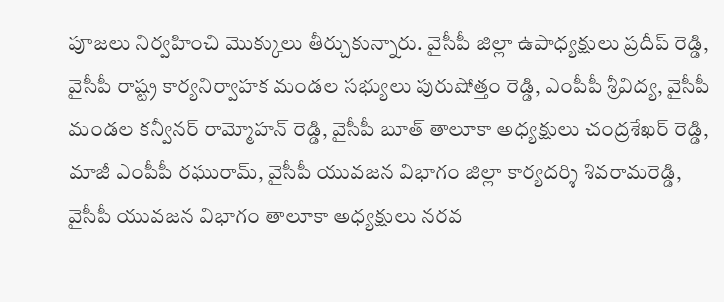పూజలు నిర్వహించి మొక్కులు తీర్చుకున్నారు. వైసీపీ జిల్లా ఉపాధ్యక్షులు ప్రదీప్ రెడ్డి, వైసీపీ రాష్ట్ర కార్యనిర్వాహక మండల సభ్యులు పురుషోత్తం రెడ్డి, ఎంపీపీ శ్రీవిద్య, వైసీపీ మండల కన్వీనర్ రామ్మోహన్ రెడ్డి, వైసీపీ బూత్ తాలూకా అధ్యక్షులు చంద్రశేఖర్ రెడ్డి, మాజీ ఎంపీపీ రఘురామ్, వైసీపీ యువజన విభాగం జిల్లా కార్యదర్శి శివరామరెడ్డి, వైసీపీ యువజన విభాగం తాలూకా అధ్యక్షులు నరవ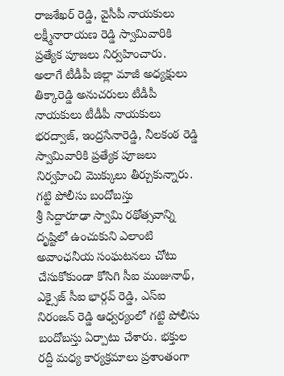రాజశేఖర్ రెడ్డి, వైసీపీ నాయకులు లక్ష్మీనారాయణ రెడ్డి స్వామివారికి ప్రత్యేక పూజలు నిర్వహించారు. అలాగే టీడీపీ జిల్లా మాజీ అధ్యక్షులు తిక్కారెడ్డి అనుచరులు టీడీపీ నాయకులు టీడీపీ నాయకులు భరద్వాజ్, ఇంద్రసేనారెడ్డి, నీలకంఠ రెడ్డి స్వామివారికి ప్రత్యేక పూజలు నిర్వహించి మొక్కులు తీర్చుకున్నారు.
గట్టి పోలీసు బందోబస్తు
శ్రీ సిద్దారూఢా స్వామి రథోత్సవాన్ని దృష్టిలో ఉంచుకుని ఎలాంటి అవాంఛనీయ సంఘటనలు చోటు చేసుకోకుండా కోసిగి సీఐ మంజునాథ్, ఎక్సైజ్ సీఐ భార్గవ్ రెడ్డి, ఎస్‌ఐ నిరంజన్ రెడ్డి ఆధ్వర్యంలో గట్టి పోలీసు బందోబస్తు ఏర్పాటు చేశారు. భక్తుల రద్దీ మధ్య కార్యక్రమాలు ప్రశాంతంగా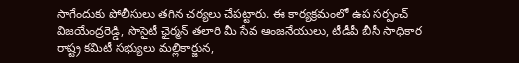సాగేందుకు పోలీసులు తగిన చర్యలు చేపట్టారు. ఈ కార్యక్రమంలో ఉప సర్పంచ్ విజయేంద్రరెడ్డి, సొసైటీ ఛైర్మన్ తలారి మీ సేవ ఆంజనేయులు, టీడీపీ బీసీ సాధికార రాష్ట్ర కమిటీ సభ్యులు మల్లికార్జున,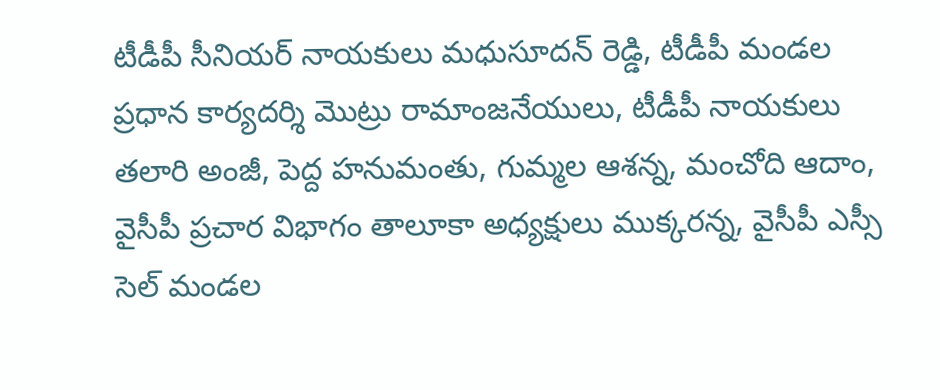టీడీపీ సీనియర్ నాయకులు మధుసూదన్ రెడ్డి, టీడీపీ మండల ప్రధాన కార్యదర్శి మొట్రు రామాంజనేయులు, టీడీపీ నాయకులు తలారి అంజీ, పెద్ద హనుమంతు, గుమ్మల ఆశన్న, మంచోది ఆదాం, వైసీపీ ప్రచార విభాగం తాలూకా అధ్యక్షులు ముక్కరన్న, వైసీపీ ఎస్సీ సెల్ మండల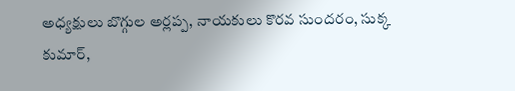అధ్యక్షులు బొగ్గుల అర్లప్ప, నాయకులు కొరవ సుందరం, సుక్క కుమార్,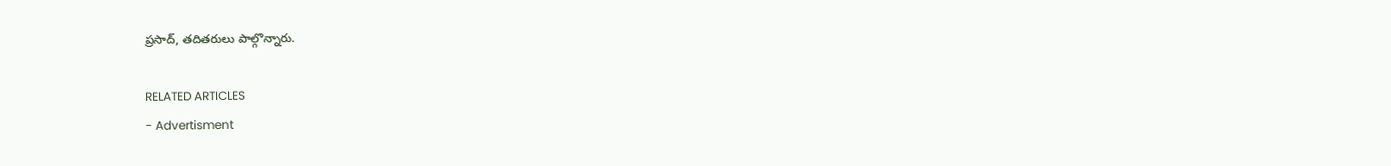ప్రసాద్, తదితరులు పాల్గొన్నారు.

RELATED ARTICLES
- Advertisment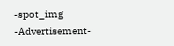-spot_img
-Advertisement-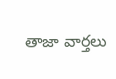తాజా వార్తలు